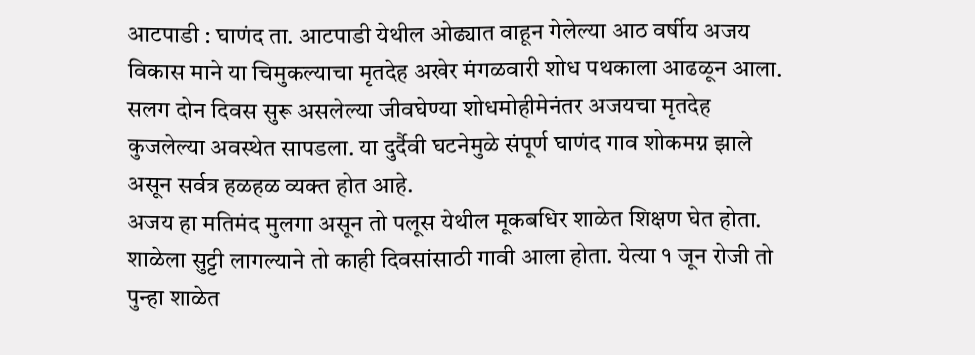आटपाडी : घाणंद ता. आटपाडी येथील ओढ्यात वाहून गेलेल्या आठ वर्षीय अजय विकास माने या चिमुकल्याचा मृतदेह अखेर मंगळवारी शोध पथकाला आढळून आला. सलग दोन दिवस सुरू असलेल्या जीवघेण्या शोधमोहीमेनंतर अजयचा मृतदेह कुजलेल्या अवस्थेत सापडला. या दुर्दैवी घटनेमुळे संपूर्ण घाणंद गाव शोकमग्न झाले असून सर्वत्र हळहळ व्यक्त होत आहे.
अजय हा मतिमंद मुलगा असून तो पलूस येथील मूकबधिर शाळेत शिक्षण घेत होता. शाळेला सुट्टी लागल्याने तो काही दिवसांसाठी गावी आला होता. येत्या १ जून रोजी तो पुन्हा शाळेत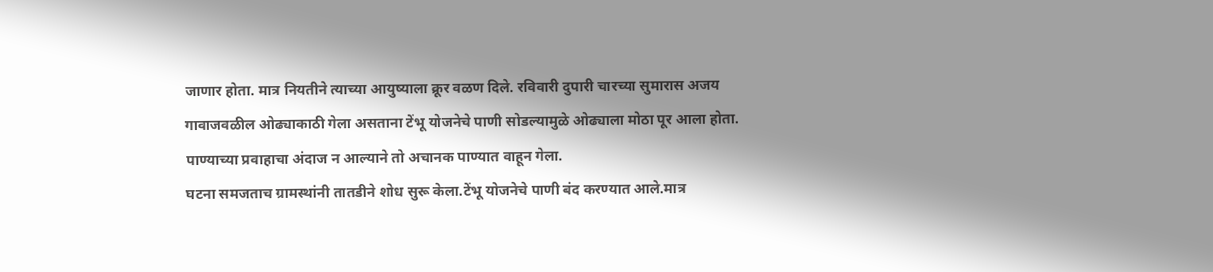जाणार होता. मात्र नियतीने त्याच्या आयुष्याला क्रूर वळण दिले. रविवारी दुपारी चारच्या सुमारास अजय गावाजवळील ओढ्याकाठी गेला असताना टेंभू योजनेचे पाणी सोडल्यामुळे ओढ्याला मोठा पूर आला होता. पाण्याच्या प्रवाहाचा अंदाज न आल्याने तो अचानक पाण्यात वाहून गेला.
घटना समजताच ग्रामस्थांनी तातडीने शोध सुरू केला.टेंभू योजनेचे पाणी बंद करण्यात आले.मात्र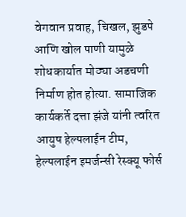वेगवान प्रवाह, चिखल, झुडपे आणि खोल पाणी यामुळे शोधकार्यात मोठ्या अडचणी निर्माण होत होत्या. सामाजिक कार्यकर्ते दत्ता झंजे यांनी त्वरित आयुष हेल्पलाईन टीम, हेल्पलाईन इमर्जन्सी रेस्क्यू फोर्स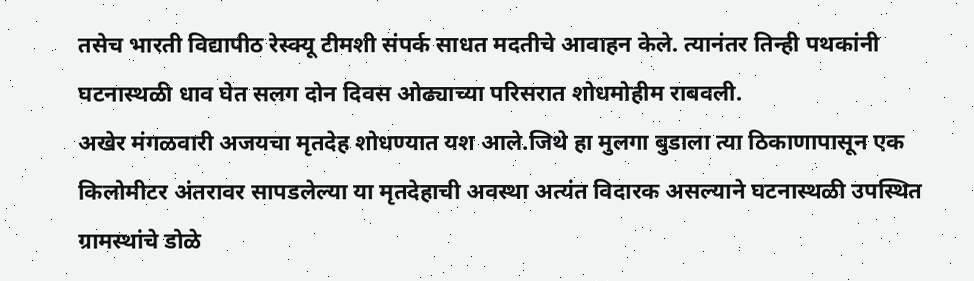तसेच भारती विद्यापीठ रेस्क्यू टीमशी संपर्क साधत मदतीचे आवाहन केले. त्यानंतर तिन्ही पथकांनी घटनास्थळी धाव घेत सलग दोन दिवस ओढ्याच्या परिसरात शोधमोहीम राबवली.
अखेर मंगळवारी अजयचा मृतदेह शोधण्यात यश आले.जिथे हा मुलगा बुडाला त्या ठिकाणापासून एक किलोमीटर अंतरावर सापडलेल्या या मृतदेहाची अवस्था अत्यंत विदारक असल्याने घटनास्थळी उपस्थित ग्रामस्थांचे डोळे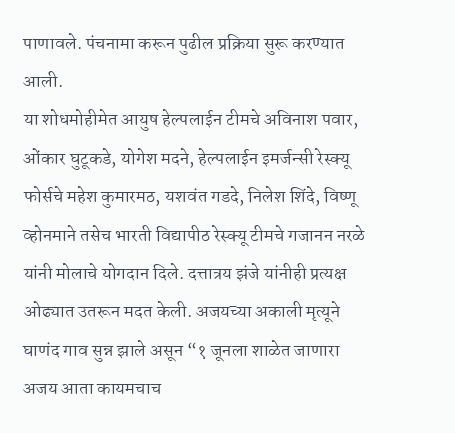पाणावले. पंचनामा करून पुढील प्रक्रिया सुरू करण्यात आली.
या शोधमोहीमेत आयुष हेल्पलाईन टीमचे अविनाश पवार, ओंकार घुटूकडे, योगेश मदने, हेल्पलाईन इमर्जन्सी रेस्क्यू फोर्सचे महेश कुमारमठ, यशवंत गडदे, निलेश शिंदे, विष्णू व्होनमाने तसेच भारती विद्यापीठ रेस्क्यू टीमचे गजानन नरळे यांनी मोलाचे योगदान दिले. दत्तात्रय झंजे यांनीही प्रत्यक्ष ओढ्यात उतरून मदत केली. अजयच्या अकाली मृत्यूने घाणंद गाव सुन्न झाले असून “१ जूनला शाळेत जाणारा अजय आता कायमचाच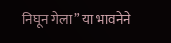निघून गेला” या भावनेने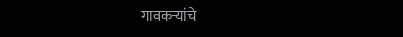गावकऱ्यांचे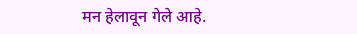मन हेलावून गेले आहे.